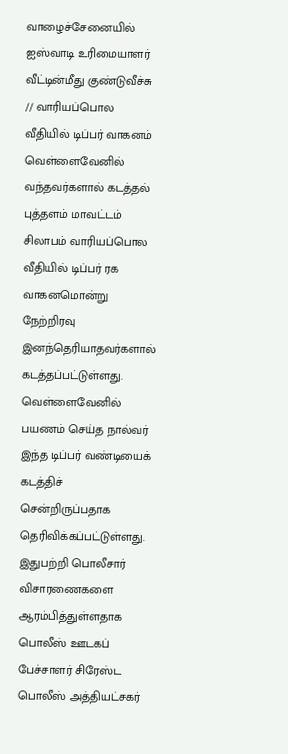வாழைச்சேனையில் ஐஸ்வாடி உரிமையாளர் வீட்டின்மீது குண்டுவீச்சு // வாரியப்பொல வீதியில் டிப்பர் வாகனம் வெள்ளைவேனில் வந்தவர்களால் கடத்தல்
புத்தளம் மாவட்டம் சிலாபம் வாரியப்பொல வீதியில் டிப்பர் ரக வாகனமொன்று நேற்றிரவு இனந்தெரியாதவர்களால் கடத்தப்பட்டுள்ளது. வெள்ளைவேனில் பயணம் செய்த நால்வர் இந்த டிப்பர் வண்டியைக் கடத்திச் சென்றிருப்பதாக தெரிவிக்கப்பட்டுள்ளது. இதுபற்றி பொலீசார் விசாரணைகளை ஆரம்பித்துள்ளதாக பொலீஸ் ஊடகப் பேச்சாளர் சிரேஸ்ட பொலீஸ் அத்தியட்சகர்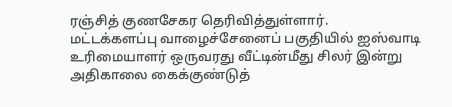ரஞ்சித் குணசேகர தெரிவித்துள்ளார்.
மட்டக்களப்பு வாழைச்சேனைப் பகுதியில் ஐஸ்வாடி உரிமையாளர் ஒருவரது வீட்டின்மீது சிலர் இன்று அதிகாலை கைக்குண்டுத்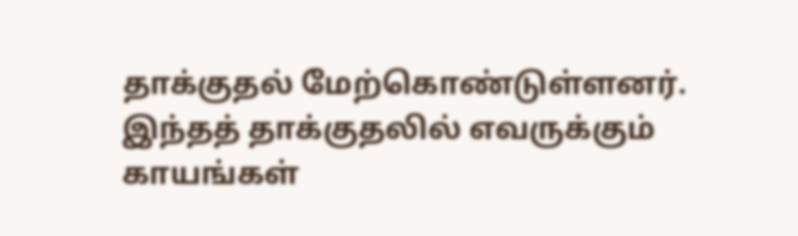தாக்குதல் மேற்கொண்டுள்ளனர். இந்தத் தாக்குதலில் எவருக்கும் காயங்கள்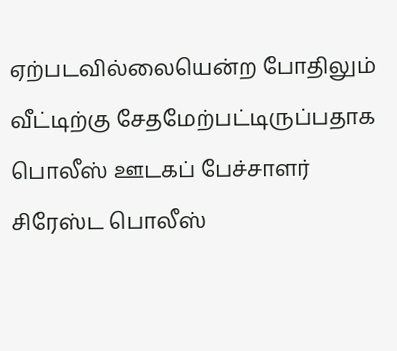ஏற்படவில்லையென்ற போதிலும் வீட்டிற்கு சேதமேற்பட்டிருப்பதாக பொலீஸ் ஊடகப் பேச்சாளர் சிரேஸ்ட பொலீஸ்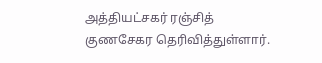அத்தியட்சகர் ரஞ்சித் குணசேகர தெரிவித்துள்ளார்.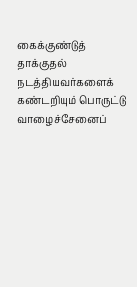கைக்குண்டுத் தாக்குதல் நடத்தியவர்களைக் கண்டறியும் பொருட்டு வாழைச்சேனைப்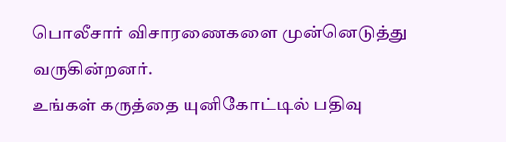பொலீசார் விசாரணைகளை முன்னெடுத்து வருகின்றனர்.
உங்கள் கருத்தை யுனிகோட்டில் பதிவு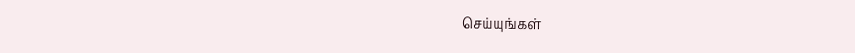செய்யுங்கள்